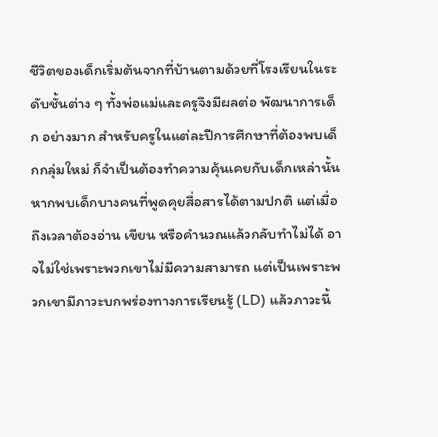ชีวิตของเด็กเริ่มต้นจากที่บ้านตามด้วยที่โรงเรียนในระดับชั้นต่าง ๆ ทั้งพ่อแม่และครูจึงมีผลต่อ พัฒนาการเด็ก อย่างมาก สำหรับครูในแต่ละปีการศึกษาที่ต้องพบเด็กกลุ่มใหม่ ก็จำเป็นต้องทำความคุ้นเคยกับเด็กเหล่านั้น หากพบเด็กบางคนที่พูดคุยสื่อสารได้ตามปกติ แต่เมื่อถึงเวลาต้องอ่าน เขียน หรือคำนวณแล้วกลับทำไม่ได้ อาจไม่ใช่เพราะพวกเขาไม่มีความสามารถ แต่เป็นเพราะพวกเขามีภาวะบกพร่องทางการเรียนรู้ (LD) แล้วภาวะนี้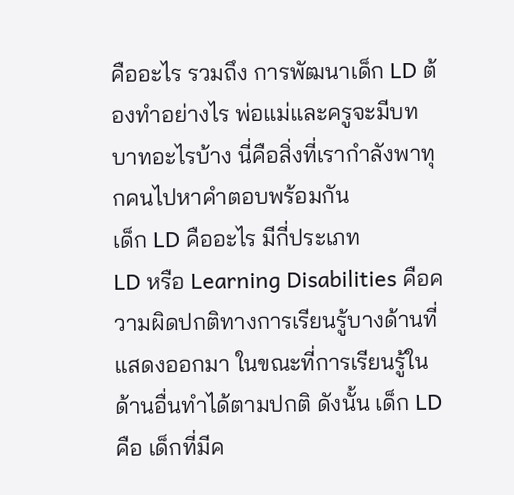คืออะไร รวมถึง การพัฒนาเด็ก LD ต้องทำอย่างไร พ่อแม่และครูจะมีบทบาทอะไรบ้าง นี่คือสิ่งที่เรากำลังพาทุกคนไปหาคำตอบพร้อมกัน
เด็ก LD คืออะไร มีกี่ประเภท
LD หรือ Learning Disabilities คือความผิดปกติทางการเรียนรู้บางด้านที่แสดงออกมา ในขณะที่การเรียนรู้ในด้านอื่นทำได้ตามปกติ ดังนั้น เด็ก LD คือ เด็กที่มีค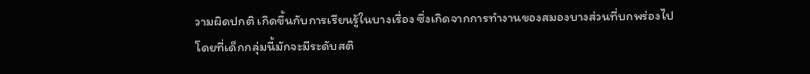วามผิดปกติ เกิดขึ้นกับการเรียนรู้ในบางเรื่อง ซึ่งเกิดจากการทำงานของสมองบางส่วนที่บกพร่องไป โดยที่เด็กกลุ่มนี้มักจะมีระดับสติ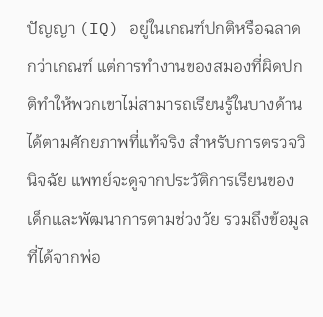ปัญญา (IQ) อยู่ในเกณฑ์ปกติหรือฉลาดกว่าเกณฑ์ แต่การทำงานของสมองที่ผิดปกติทำให้พวกเขาไม่สามารถเรียนรู้ในบางด้านได้ตามศักยภาพที่แท้จริง สำหรับการตรวจวินิจฉัย แพทย์จะดูจากประวัติการเรียนของเด็กและพัฒนาการตามช่วงวัย รวมถึงข้อมูลที่ได้จากพ่อ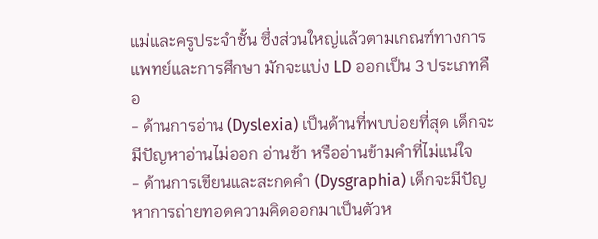แม่และครูประจำชั้น ซึ่งส่วนใหญ่แล้วตามเกณฑ์ทางการแพทย์และการศึกษา มักจะแบ่ง LD ออกเป็น 3 ประเภทคือ
- ด้านการอ่าน (Dyslexia) เป็นด้านที่พบบ่อยที่สุด เด็กจะมีปัญหาอ่านไม่ออก อ่านช้า หรืออ่านข้ามคำที่ไม่แน่ใจ
- ด้านการเขียนและสะกดคำ (Dysgraphia) เด็กจะมีปัญหาการถ่ายทอดความคิดออกมาเป็นตัวห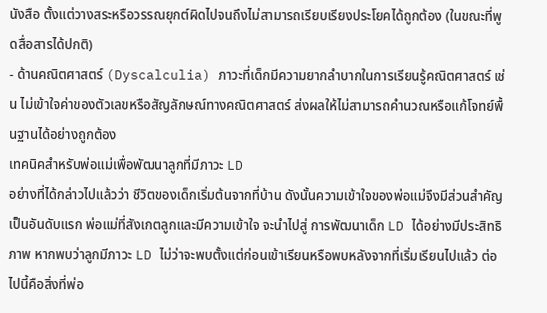นังสือ ตั้งแต่วางสระหรือวรรณยุกต์ผิดไปจนถึงไม่สามารถเรียบเรียงประโยคได้ถูกต้อง (ในขณะที่พูดสื่อสารได้ปกติ)
- ด้านคณิตศาสตร์ (Dyscalculia) ภาวะที่เด็กมีความยากลำบากในการเรียนรู้คณิตศาสตร์ เช่น ไม่เข้าใจค่าของตัวเลขหรือสัญลักษณ์ทางคณิตศาสตร์ ส่งผลให้ไม่สามารถคำนวณหรือแก้โจทย์พื้นฐานได้อย่างถูกต้อง
เทคนิคสำหรับพ่อแม่เพื่อพัฒนาลูกที่มีภาวะ LD
อย่างที่ได้กล่าวไปแล้วว่า ชีวิตของเด็กเริ่มต้นจากที่บ้าน ดังนั้นความเข้าใจของพ่อแม่จึงมีส่วนสำคัญเป็นอันดับแรก พ่อแม่ที่สังเกตลูกและมีความเข้าใจ จะนำไปสู่ การพัฒนาเด็ก LD ได้อย่างมีประสิทธิภาพ หากพบว่าลูกมีภาวะ LD ไม่ว่าจะพบตั้งแต่ก่อนเข้าเรียนหรือพบหลังจากที่เริ่มเรียนไปแล้ว ต่อไปนี้คือสิ่งที่พ่อ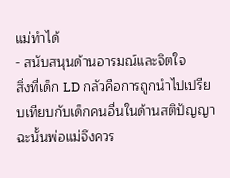แม่ทำได้
- สนับสนุนด้านอารมณ์และจิตใจ
สิ่งที่เด็ก LD กลัวคือการถูกนำไปเปรียบเทียบกับเด็กคนอื่นในด้านสติปัญญา ฉะนั้นพ่อแม่จึงควร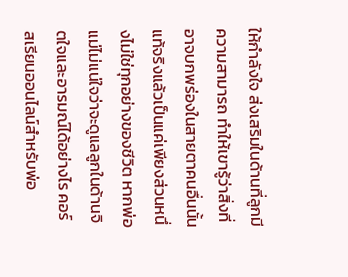ให้กำลังใจ ส่งเสริมในด้านที่ลูกมีความสามารถ ทำให้เขารู้ว่าสิ่งที่อาจบกพร่องในสายตาคนอื่นนั้นแท้จริงแล้วเป็นแค่เพียงส่วนหนึ่งไม่ใช่ทุกอย่างของชีวิต หากพ่อแม่ไม่แน่ใจว่าจะดูแลลูกในด้านจิตใจและอารมณ์ได้อย่างไร คอร์สเรียนออนไลน์สำหรับพ่อ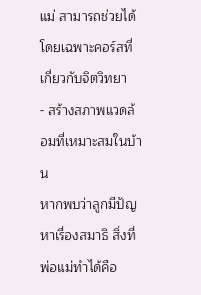แม่ สามารถช่วยได้ โดยเฉพาะคอร์สที่เกี่ยวกับจิตวิทยา
- สร้างสภาพแวดล้อมที่เหมาะสมในบ้าน
หากพบว่าลูกมีปัญหาเรื่องสมาธิ สิ่งที่พ่อแม่ทำได้คือ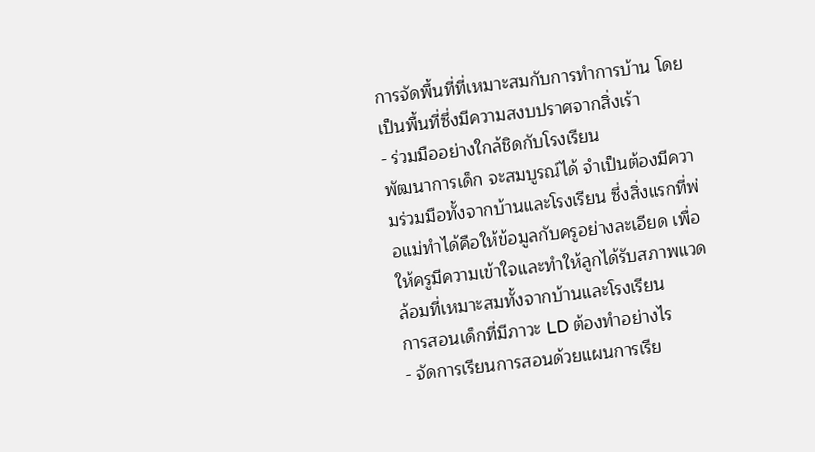การจัดพื้นที่ที่เหมาะสมกับการทำการบ้าน โดยเป็นพื้นที่ซึ่งมีความสงบปราศจากสิ่งเร้า
- ร่วมมืออย่างใกล้ชิดกับโรงเรียน
พัฒนาการเด็ก จะสมบูรณ์ได้ จำเป็นต้องมีความร่วมมือทั้งจากบ้านและโรงเรียน ซึ่งสิ่งแรกที่พ่อแม่ทำได้คือให้ข้อมูลกับครูอย่างละเอียด เพื่อให้ครูมีความเข้าใจและทำให้ลูกได้รับสภาพแวดล้อมที่เหมาะสมทั้งจากบ้านและโรงเรียน
การสอนเด็กที่มีภาวะ LD ต้องทำอย่างไร
- จัดการเรียนการสอนด้วยแผนการเรีย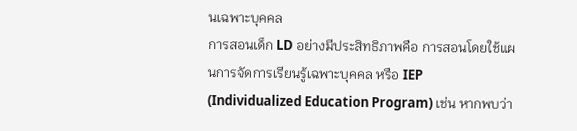นเฉพาะบุคคล
การสอนเด็ก LD อย่างมีประสิทธิภาพคือ การสอนโดยใช้แผนการจัดการเรียนรู้เฉพาะบุคคล หรือ IEP (Individualized Education Program) เช่น หากพบว่า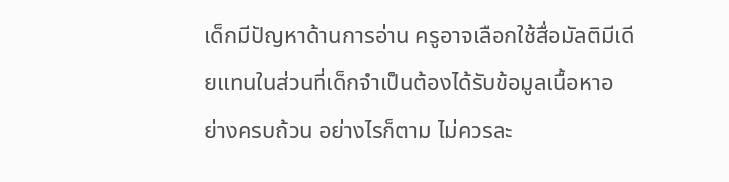เด็กมีปัญหาด้านการอ่าน ครูอาจเลือกใช้สื่อมัลติมีเดียแทนในส่วนที่เด็กจำเป็นต้องได้รับข้อมูลเนื้อหาอย่างครบถ้วน อย่างไรก็ตาม ไม่ควรละ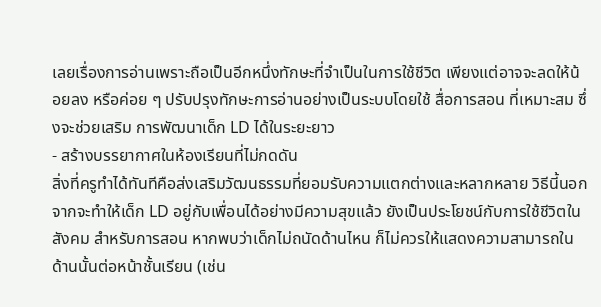เลยเรื่องการอ่านเพราะถือเป็นอีกหนึ่งทักษะที่จำเป็นในการใช้ชีวิต เพียงแต่อาจจะลดให้น้อยลง หรือค่อย ๆ ปรับปรุงทักษะการอ่านอย่างเป็นระบบโดยใช้ สื่อการสอน ที่เหมาะสม ซึ่งจะช่วยเสริม การพัฒนาเด็ก LD ได้ในระยะยาว
- สร้างบรรยากาศในห้องเรียนที่ไม่กดดัน
สิ่งที่ครูทำได้ทันทีคือส่งเสริมวัฒนธรรมที่ยอมรับความแตกต่างและหลากหลาย วิธีนี้นอกจากจะทำให้เด็ก LD อยู่กับเพื่อนได้อย่างมีความสุขแล้ว ยังเป็นประโยชน์กับการใช้ชีวิตในสังคม สำหรับการสอน หากพบว่าเด็กไม่ถนัดด้านไหน ก็ไม่ควรให้แสดงความสามารถในด้านนั้นต่อหน้าชั้นเรียน (เช่น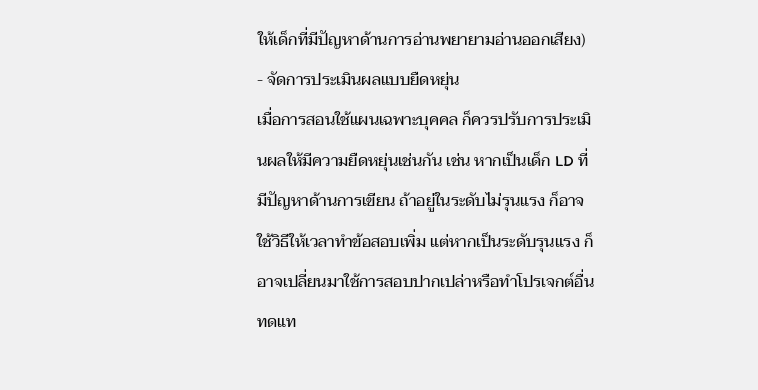ให้เด็กที่มีปัญหาด้านการอ่านพยายามอ่านออกเสียง)
- จัดการประเมินผลแบบยืดหยุ่น
เมื่อการสอนใช้แผนเฉพาะบุคคล ก็ควรปรับการประเมินผลให้มีความยืดหยุ่นเช่นกัน เช่น หากเป็นเด็ก LD ที่มีปัญหาด้านการเขียน ถ้าอยู่ในระดับไม่รุนแรง ก็อาจใช้วิธีให้เวลาทำข้อสอบเพิ่ม แต่หากเป็นระดับรุนแรง ก็อาจเปลี่ยนมาใช้การสอบปากเปล่าหรือทำโปรเจกต์อื่นทดแท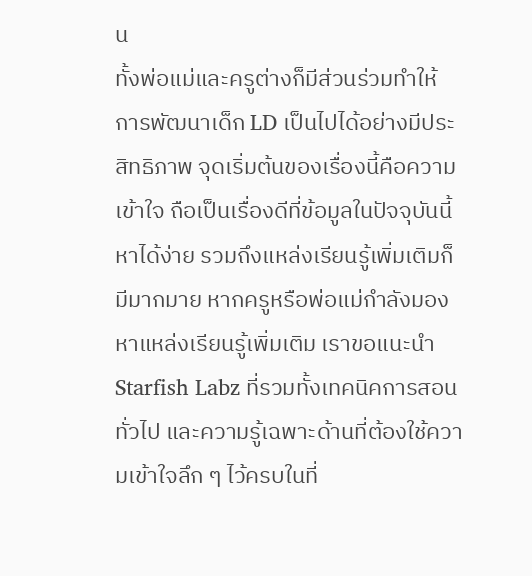น
ทั้งพ่อแม่และครูต่างก็มีส่วนร่วมทำให้ การพัฒนาเด็ก LD เป็นไปได้อย่างมีประสิทธิภาพ จุดเริ่มต้นของเรื่องนี้คือความเข้าใจ ถือเป็นเรื่องดีที่ข้อมูลในปัจจุบันนี้หาได้ง่าย รวมถึงแหล่งเรียนรู้เพิ่มเติมก็มีมากมาย หากครูหรือพ่อแม่กำลังมองหาแหล่งเรียนรู้เพิ่มเติม เราขอแนะนำ Starfish Labz ที่รวมทั้งเทคนิคการสอนทั่วไป และความรู้เฉพาะด้านที่ต้องใช้ความเข้าใจลึก ๆ ไว้ครบในที่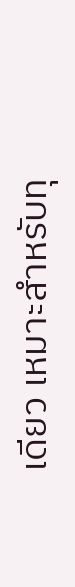เดียว เหมาะสำหรับทุ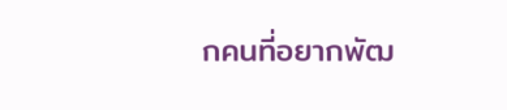กคนที่อยากพัฒ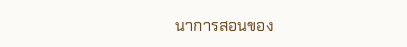นาการสอนของ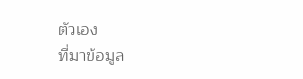ตัวเอง
ที่มาข้อมูล